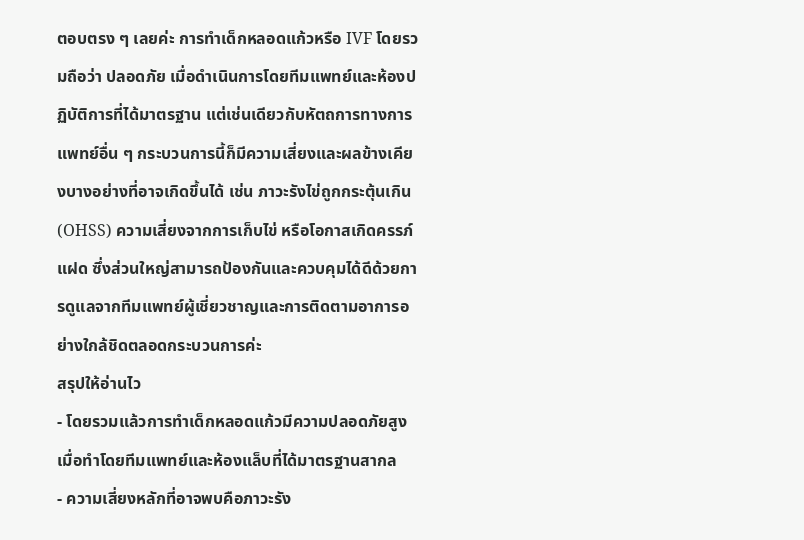ตอบตรง ๆ เลยค่ะ การทำเด็กหลอดแก้วหรือ IVF โดยรวมถือว่า ปลอดภัย เมื่อดำเนินการโดยทีมแพทย์และห้องปฏิบัติการที่ได้มาตรฐาน แต่เช่นเดียวกับหัตถการทางการแพทย์อื่น ๆ กระบวนการนี้ก็มีความเสี่ยงและผลข้างเคียงบางอย่างที่อาจเกิดขึ้นได้ เช่น ภาวะรังไข่ถูกกระตุ้นเกิน (OHSS) ความเสี่ยงจากการเก็บไข่ หรือโอกาสเกิดครรภ์แฝด ซึ่งส่วนใหญ่สามารถป้องกันและควบคุมได้ดีด้วยการดูแลจากทีมแพทย์ผู้เชี่ยวชาญและการติดตามอาการอย่างใกล้ชิดตลอดกระบวนการค่ะ
สรุปให้อ่านไว
- โดยรวมแล้วการทำเด็กหลอดแก้วมีความปลอดภัยสูง เมื่อทำโดยทีมแพทย์และห้องแล็บที่ได้มาตรฐานสากล
- ความเสี่ยงหลักที่อาจพบคือภาวะรัง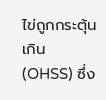ไข่ถูกกระตุ้นเกิน (OHSS) ซึ่ง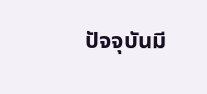ปัจจุบันมี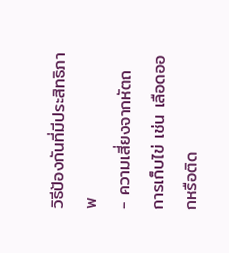วิธีป้องกันที่มีประสิทธิภาพ
- ความเสี่ยงจากหัตถการเก็บไข่ เช่น เลือดออกหรือติด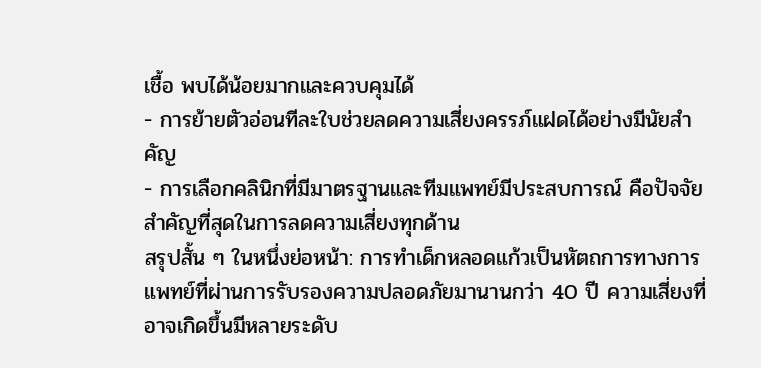เชื้อ พบได้น้อยมากและควบคุมได้
- การย้ายตัวอ่อนทีละใบช่วยลดความเสี่ยงครรภ์แฝดได้อย่างมีนัยสำคัญ
- การเลือกคลินิกที่มีมาตรฐานและทีมแพทย์มีประสบการณ์ คือปัจจัยสำคัญที่สุดในการลดความเสี่ยงทุกด้าน
สรุปสั้น ๆ ในหนึ่งย่อหน้า: การทำเด็กหลอดแก้วเป็นหัตถการทางการแพทย์ที่ผ่านการรับรองความปลอดภัยมานานกว่า 40 ปี ความเสี่ยงที่อาจเกิดขึ้นมีหลายระดับ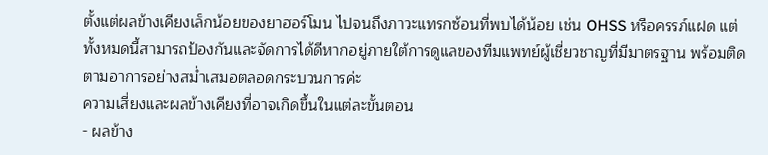ตั้งแต่ผลข้างเคียงเล็กน้อยของยาฮอร์โมน ไปจนถึงภาวะแทรกซ้อนที่พบได้น้อย เช่น OHSS หรือครรภ์แฝด แต่ทั้งหมดนี้สามารถป้องกันและจัดการได้ดีหากอยู่ภายใต้การดูแลของทีมแพทย์ผู้เชี่ยวชาญที่มีมาตรฐาน พร้อมติดตามอาการอย่างสม่ำเสมอตลอดกระบวนการค่ะ
ความเสี่ยงและผลข้างเคียงที่อาจเกิดขึ้นในแต่ละขั้นตอน
- ผลข้าง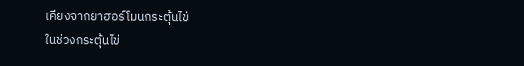เคียงจากยาฮอร์โมนกระตุ้นไข่
ในช่วงกระตุ้นไข่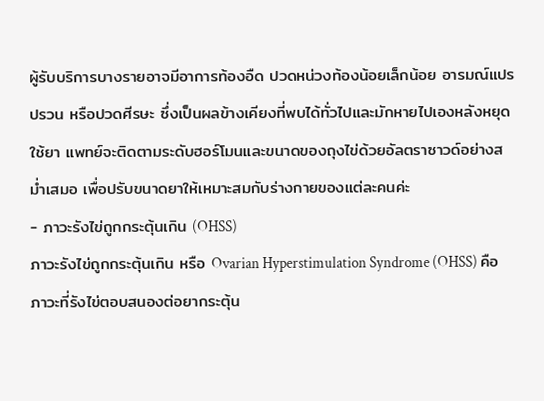ผู้รับบริการบางรายอาจมีอาการท้องอืด ปวดหน่วงท้องน้อยเล็กน้อย อารมณ์แปรปรวน หรือปวดศีรษะ ซึ่งเป็นผลข้างเคียงที่พบได้ทั่วไปและมักหายไปเองหลังหยุดใช้ยา แพทย์จะติดตามระดับฮอร์โมนและขนาดของถุงไข่ด้วยอัลตราซาวด์อย่างสม่ำเสมอ เพื่อปรับขนาดยาให้เหมาะสมกับร่างกายของแต่ละคนค่ะ
- ภาวะรังไข่ถูกกระตุ้นเกิน (OHSS)
ภาวะรังไข่ถูกกระตุ้นเกิน หรือ Ovarian Hyperstimulation Syndrome (OHSS) คือภาวะที่รังไข่ตอบสนองต่อยากระตุ้น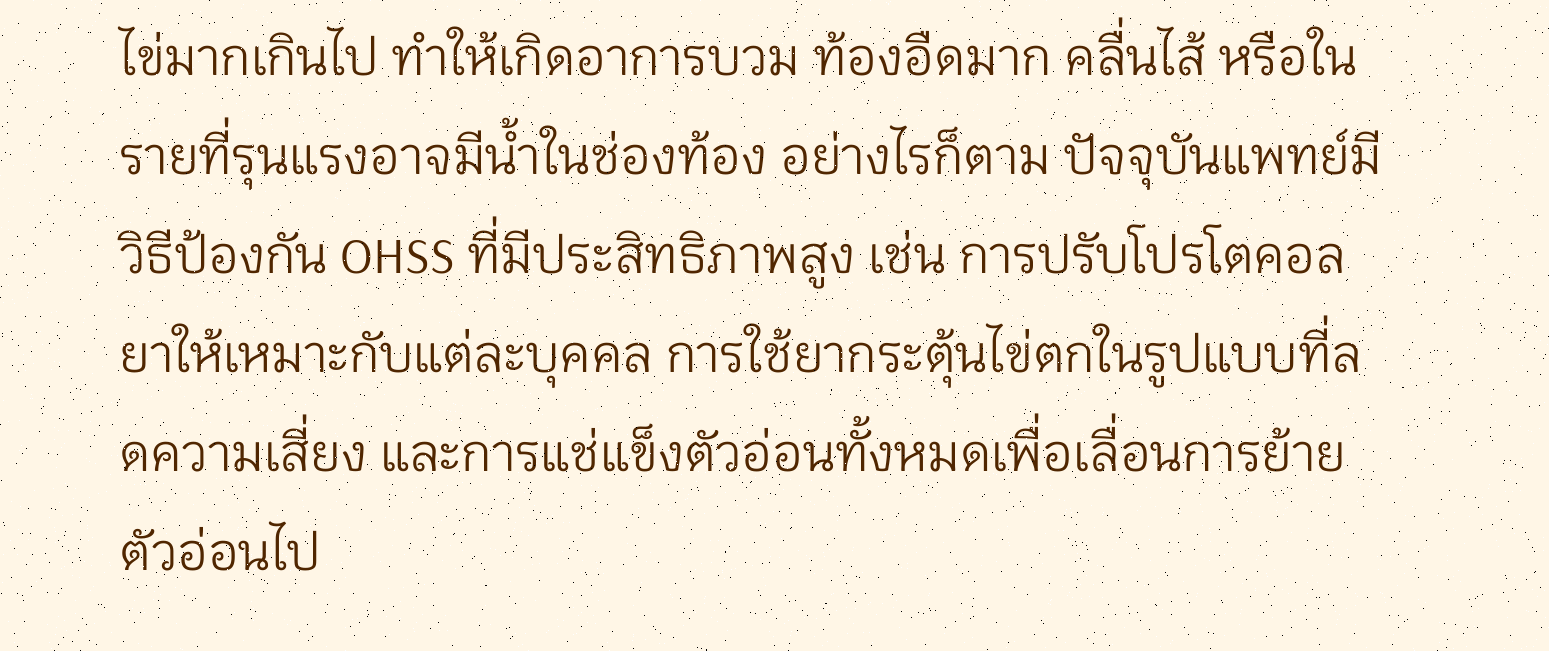ไข่มากเกินไป ทำให้เกิดอาการบวม ท้องอืดมาก คลื่นไส้ หรือในรายที่รุนแรงอาจมีน้ำในช่องท้อง อย่างไรก็ตาม ปัจจุบันแพทย์มีวิธีป้องกัน OHSS ที่มีประสิทธิภาพสูง เช่น การปรับโปรโตคอลยาให้เหมาะกับแต่ละบุคคล การใช้ยากระตุ้นไข่ตกในรูปแบบที่ลดความเสี่ยง และการแช่แข็งตัวอ่อนทั้งหมดเพื่อเลื่อนการย้ายตัวอ่อนไป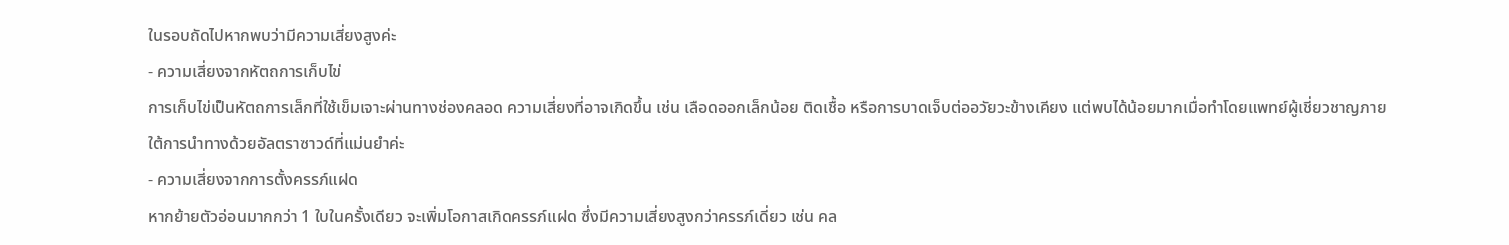ในรอบถัดไปหากพบว่ามีความเสี่ยงสูงค่ะ
- ความเสี่ยงจากหัตถการเก็บไข่
การเก็บไข่เป็นหัตถการเล็กที่ใช้เข็มเจาะผ่านทางช่องคลอด ความเสี่ยงที่อาจเกิดขึ้น เช่น เลือดออกเล็กน้อย ติดเชื้อ หรือการบาดเจ็บต่ออวัยวะข้างเคียง แต่พบได้น้อยมากเมื่อทำโดยแพทย์ผู้เชี่ยวชาญภายใต้การนำทางด้วยอัลตราซาวด์ที่แม่นยำค่ะ
- ความเสี่ยงจากการตั้งครรภ์แฝด
หากย้ายตัวอ่อนมากกว่า 1 ใบในครั้งเดียว จะเพิ่มโอกาสเกิดครรภ์แฝด ซึ่งมีความเสี่ยงสูงกว่าครรภ์เดี่ยว เช่น คล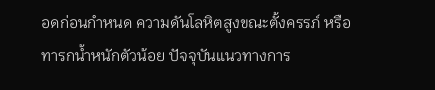อดก่อนกำหนด ความดันโลหิตสูงขณะตั้งครรภ์ หรือทารกน้ำหนักตัวน้อย ปัจจุบันแนวทางการ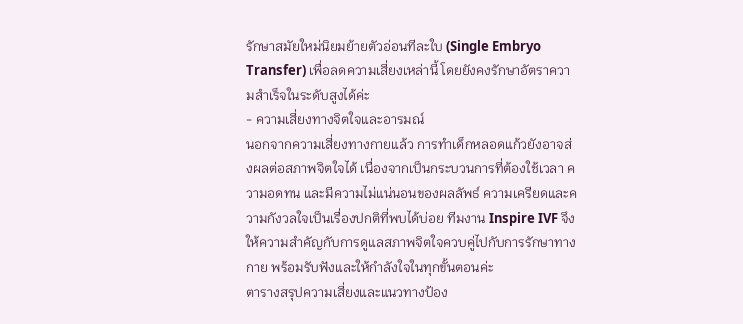รักษาสมัยใหม่นิยมย้ายตัวอ่อนทีละใบ (Single Embryo Transfer) เพื่อลดความเสี่ยงเหล่านี้ โดยยังคงรักษาอัตราความสำเร็จในระดับสูงได้ค่ะ
- ความเสี่ยงทางจิตใจและอารมณ์
นอกจากความเสี่ยงทางกายแล้ว การทำเด็กหลอดแก้วยังอาจส่งผลต่อสภาพจิตใจได้ เนื่องจากเป็นกระบวนการที่ต้องใช้เวลา ความอดทน และมีความไม่แน่นอนของผลลัพธ์ ความเครียดและความกังวลใจเป็นเรื่องปกติที่พบได้บ่อย ทีมงาน Inspire IVF จึงให้ความสำคัญกับการดูแลสภาพจิตใจควบคู่ไปกับการรักษาทางกาย พร้อมรับฟังและให้กำลังใจในทุกขั้นตอนค่ะ
ตารางสรุปความเสี่ยงและแนวทางป้อง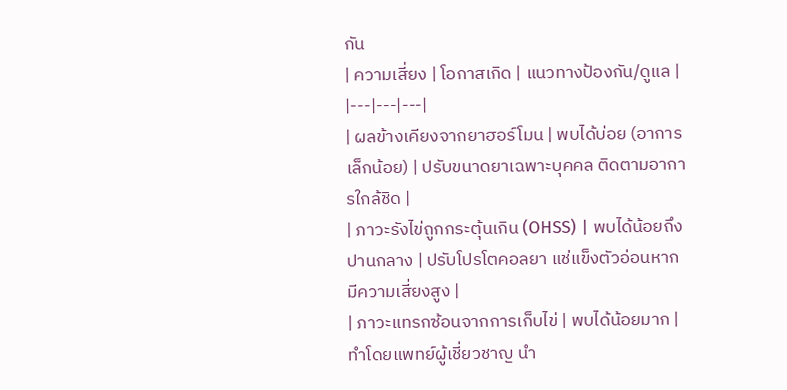กัน
| ความเสี่ยง | โอกาสเกิด | แนวทางป้องกัน/ดูแล |
|---|---|---|
| ผลข้างเคียงจากยาฮอร์โมน | พบได้บ่อย (อาการเล็กน้อย) | ปรับขนาดยาเฉพาะบุคคล ติดตามอาการใกล้ชิด |
| ภาวะรังไข่ถูกกระตุ้นเกิน (OHSS) | พบได้น้อยถึงปานกลาง | ปรับโปรโตคอลยา แช่แข็งตัวอ่อนหากมีความเสี่ยงสูง |
| ภาวะแทรกซ้อนจากการเก็บไข่ | พบได้น้อยมาก | ทำโดยแพทย์ผู้เชี่ยวชาญ นำ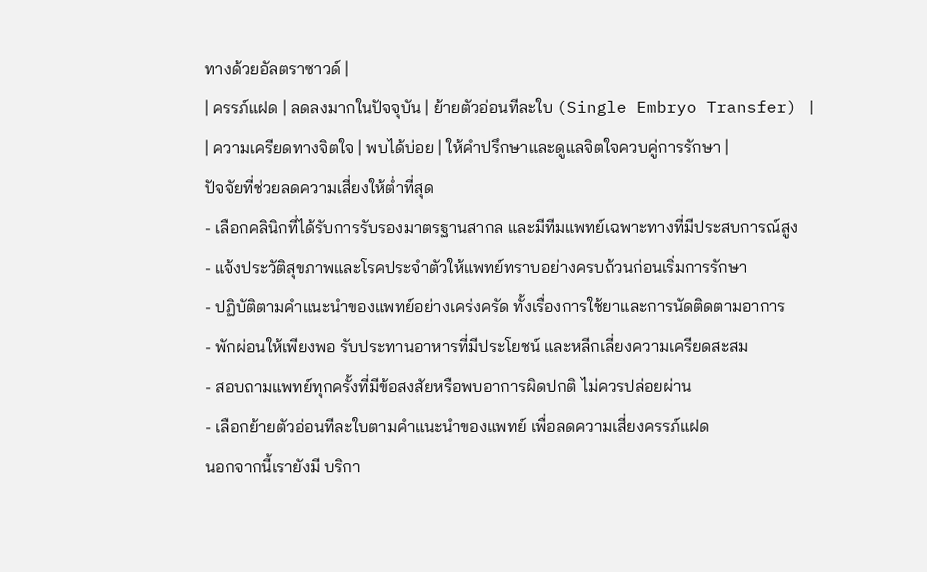ทางด้วยอัลตราซาวด์ |
| ครรภ์แฝด | ลดลงมากในปัจจุบัน | ย้ายตัวอ่อนทีละใบ (Single Embryo Transfer) |
| ความเครียดทางจิตใจ | พบได้บ่อย | ให้คำปรึกษาและดูแลจิตใจควบคู่การรักษา |
ปัจจัยที่ช่วยลดความเสี่ยงให้ต่ำที่สุด
- เลือกคลินิกที่ได้รับการรับรองมาตรฐานสากล และมีทีมแพทย์เฉพาะทางที่มีประสบการณ์สูง
- แจ้งประวัติสุขภาพและโรคประจำตัวให้แพทย์ทราบอย่างครบถ้วนก่อนเริ่มการรักษา
- ปฏิบัติตามคำแนะนำของแพทย์อย่างเคร่งครัด ทั้งเรื่องการใช้ยาและการนัดติดตามอาการ
- พักผ่อนให้เพียงพอ รับประทานอาหารที่มีประโยชน์ และหลีกเลี่ยงความเครียดสะสม
- สอบถามแพทย์ทุกครั้งที่มีข้อสงสัยหรือพบอาการผิดปกติ ไม่ควรปล่อยผ่าน
- เลือกย้ายตัวอ่อนทีละใบตามคำแนะนำของแพทย์ เพื่อลดความเสี่ยงครรภ์แฝด
นอกจากนี้เรายังมี บริกา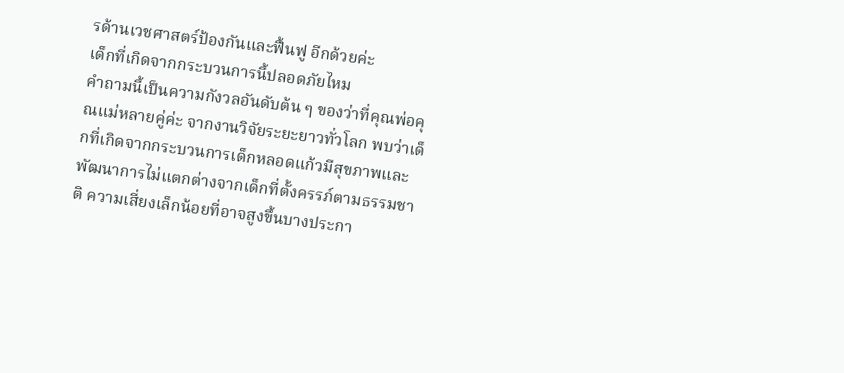รด้านเวชศาสตร์ป้องกันและฟื้นฟู อีกด้วยค่ะ
เด็กที่เกิดจากกระบวนการนี้ปลอดภัยไหม
คำถามนี้เป็นความกังวลอันดับต้น ๆ ของว่าที่คุณพ่อคุณแม่หลายคู่ค่ะ จากงานวิจัยระยะยาวทั่วโลก พบว่าเด็กที่เกิดจากกระบวนการเด็กหลอดแก้วมีสุขภาพและพัฒนาการไม่แตกต่างจากเด็กที่ตั้งครรภ์ตามธรรมชาติ ความเสี่ยงเล็กน้อยที่อาจสูงขึ้นบางประกา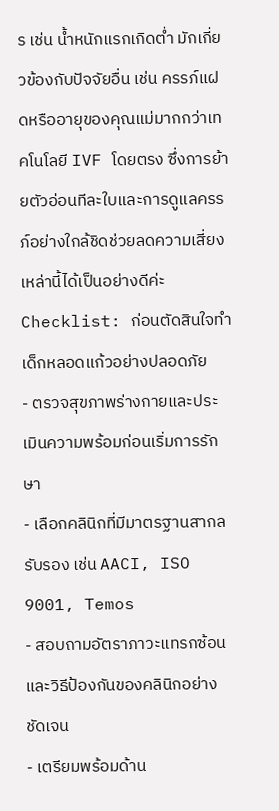ร เช่น น้ำหนักแรกเกิดต่ำ มักเกี่ยวข้องกับปัจจัยอื่น เช่น ครรภ์แฝดหรืออายุของคุณแม่มากกว่าเทคโนโลยี IVF โดยตรง ซึ่งการย้ายตัวอ่อนทีละใบและการดูแลครรภ์อย่างใกล้ชิดช่วยลดความเสี่ยงเหล่านี้ได้เป็นอย่างดีค่ะ
Checklist: ก่อนตัดสินใจทำเด็กหลอดแก้วอย่างปลอดภัย
- ตรวจสุขภาพร่างกายและประเมินความพร้อมก่อนเริ่มการรักษา
- เลือกคลินิกที่มีมาตรฐานสากลรับรอง เช่น AACI, ISO 9001, Temos
- สอบถามอัตราภาวะแทรกซ้อนและวิธีป้องกันของคลินิกอย่างชัดเจน
- เตรียมพร้อมด้าน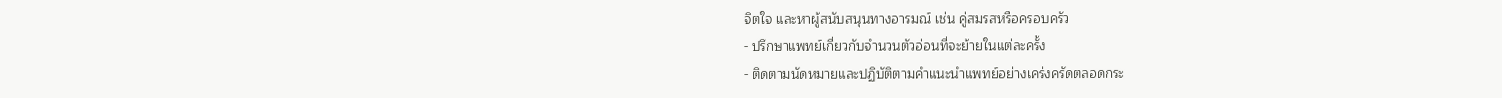จิตใจ และหาผู้สนับสนุนทางอารมณ์ เช่น คู่สมรสหรือครอบครัว
- ปรึกษาแพทย์เกี่ยวกับจำนวนตัวอ่อนที่จะย้ายในแต่ละครั้ง
- ติดตามนัดหมายและปฏิบัติตามคำแนะนำแพทย์อย่างเคร่งครัดตลอดกระ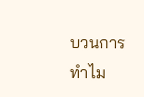บวนการ
ทำไม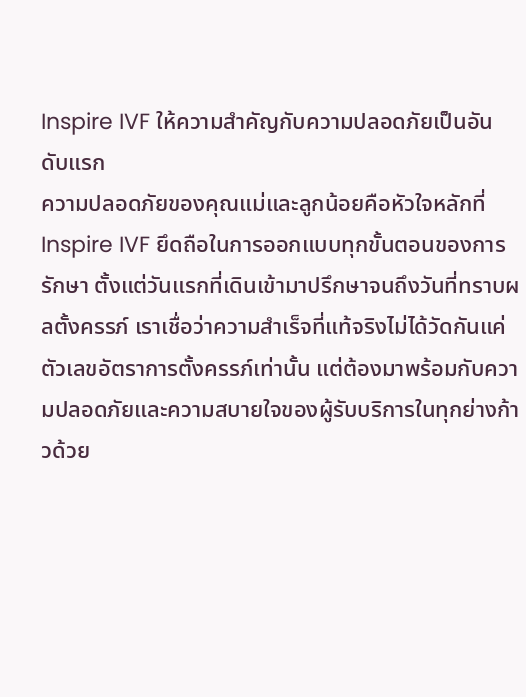Inspire IVF ให้ความสำคัญกับความปลอดภัยเป็นอันดับแรก
ความปลอดภัยของคุณแม่และลูกน้อยคือหัวใจหลักที่ Inspire IVF ยึดถือในการออกแบบทุกขั้นตอนของการรักษา ตั้งแต่วันแรกที่เดินเข้ามาปรึกษาจนถึงวันที่ทราบผลตั้งครรภ์ เราเชื่อว่าความสำเร็จที่แท้จริงไม่ได้วัดกันแค่ตัวเลขอัตราการตั้งครรภ์เท่านั้น แต่ต้องมาพร้อมกับความปลอดภัยและความสบายใจของผู้รับบริการในทุกย่างก้าวด้วย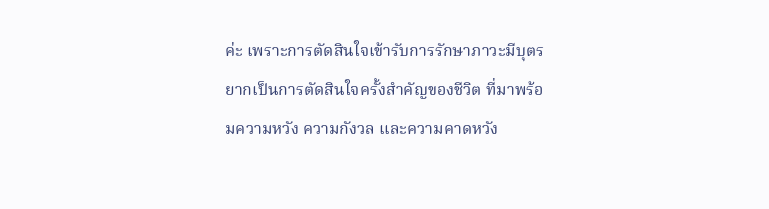ค่ะ เพราะการตัดสินใจเข้ารับการรักษาภาวะมีบุตรยากเป็นการตัดสินใจครั้งสำคัญของชีวิต ที่มาพร้อมความหวัง ความกังวล และความคาดหวัง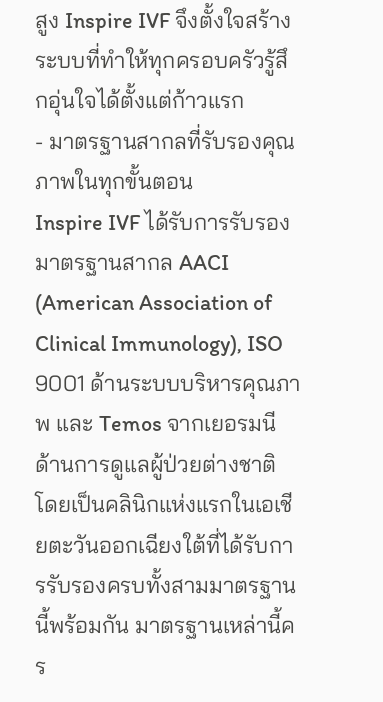สูง Inspire IVF จึงตั้งใจสร้างระบบที่ทำให้ทุกครอบครัวรู้สึกอุ่นใจได้ตั้งแต่ก้าวแรก
- มาตรฐานสากลที่รับรองคุณภาพในทุกขั้นตอน
Inspire IVF ได้รับการรับรองมาตรฐานสากล AACI (American Association of Clinical Immunology), ISO 9001 ด้านระบบบริหารคุณภาพ และ Temos จากเยอรมนีด้านการดูแลผู้ป่วยต่างชาติ โดยเป็นคลินิกแห่งแรกในเอเชียตะวันออกเฉียงใต้ที่ได้รับการรับรองครบทั้งสามมาตรฐานนี้พร้อมกัน มาตรฐานเหล่านี้คร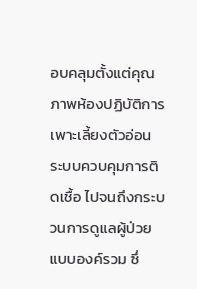อบคลุมตั้งแต่คุณภาพห้องปฏิบัติการเพาะเลี้ยงตัวอ่อน ระบบควบคุมการติดเชื้อ ไปจนถึงกระบวนการดูแลผู้ป่วยแบบองค์รวม ซึ่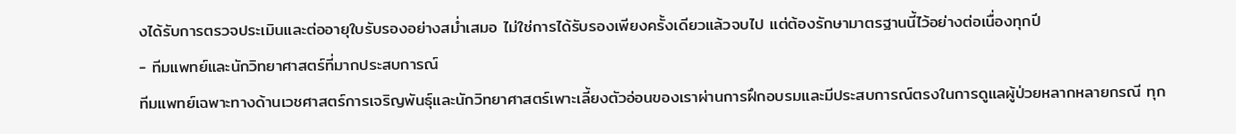งได้รับการตรวจประเมินและต่ออายุใบรับรองอย่างสม่ำเสมอ ไม่ใช่การได้รับรองเพียงครั้งเดียวแล้วจบไป แต่ต้องรักษามาตรฐานนี้ไว้อย่างต่อเนื่องทุกปี
- ทีมแพทย์และนักวิทยาศาสตร์ที่มากประสบการณ์
ทีมแพทย์เฉพาะทางด้านเวชศาสตร์การเจริญพันธุ์และนักวิทยาศาสตร์เพาะเลี้ยงตัวอ่อนของเราผ่านการฝึกอบรมและมีประสบการณ์ตรงในการดูแลผู้ป่วยหลากหลายกรณี ทุก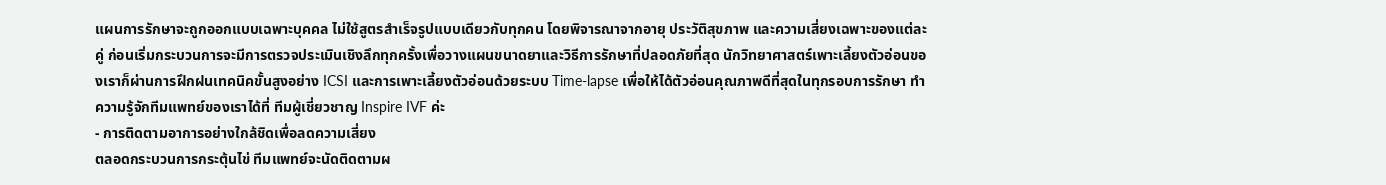แผนการรักษาจะถูกออกแบบเฉพาะบุคคล ไม่ใช้สูตรสำเร็จรูปแบบเดียวกับทุกคน โดยพิจารณาจากอายุ ประวัติสุขภาพ และความเสี่ยงเฉพาะของแต่ละคู่ ก่อนเริ่มกระบวนการจะมีการตรวจประเมินเชิงลึกทุกครั้งเพื่อวางแผนขนาดยาและวิธีการรักษาที่ปลอดภัยที่สุด นักวิทยาศาสตร์เพาะเลี้ยงตัวอ่อนของเราก็ผ่านการฝึกฝนเทคนิคขั้นสูงอย่าง ICSI และการเพาะเลี้ยงตัวอ่อนด้วยระบบ Time-lapse เพื่อให้ได้ตัวอ่อนคุณภาพดีที่สุดในทุกรอบการรักษา ทำความรู้จักทีมแพทย์ของเราได้ที่ ทีมผู้เชี่ยวชาญ Inspire IVF ค่ะ
- การติดตามอาการอย่างใกล้ชิดเพื่อลดความเสี่ยง
ตลอดกระบวนการกระตุ้นไข่ ทีมแพทย์จะนัดติดตามผ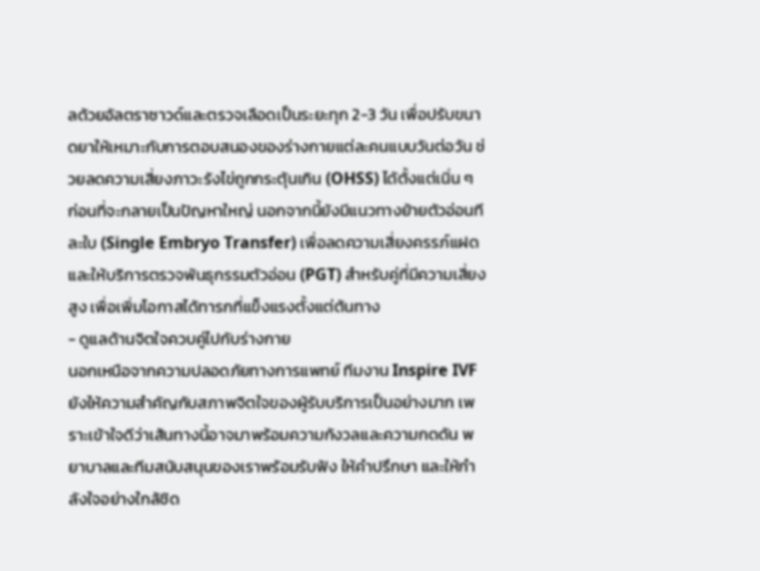ลด้วยอัลตราซาวด์และตรวจเลือดเป็นระยะทุก 2-3 วัน เพื่อปรับขนาดยาให้เหมาะกับการตอบสนองของร่างกายแต่ละคนแบบวันต่อวัน ช่วยลดความเสี่ยงภาวะรังไข่ถูกกระตุ้นเกิน (OHSS) ได้ตั้งแต่เนิ่น ๆ ก่อนที่จะกลายเป็นปัญหาใหญ่ นอกจากนี้ยังมีแนวทางย้ายตัวอ่อนทีละใบ (Single Embryo Transfer) เพื่อลดความเสี่ยงครรภ์แฝด และให้บริการตรวจพันธุกรรมตัวอ่อน (PGT) สำหรับคู่ที่มีความเสี่ยงสูง เพื่อเพิ่มโอกาสได้ทารกที่แข็งแรงตั้งแต่ต้นทาง
- ดูแลด้านจิตใจควบคู่ไปกับร่างกาย
นอกเหนือจากความปลอดภัยทางการแพทย์ ทีมงาน Inspire IVF ยังให้ความสำคัญกับสภาพจิตใจของผู้รับบริการเป็นอย่างมาก เพราะเข้าใจดีว่าเส้นทางนี้อาจมาพร้อมความกังวลและความกดดัน พยาบาลและทีมสนับสนุนของเราพร้อมรับฟัง ให้คำปรึกษา และให้กำลังใจอย่างใกล้ชิด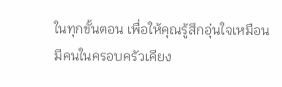ในทุกขั้นตอน เพื่อให้คุณรู้สึกอุ่นใจเหมือนมีคนในครอบครัวเคียง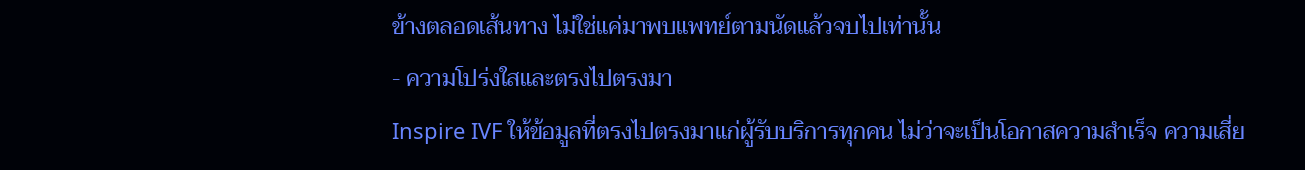ข้างตลอดเส้นทาง ไม่ใช่แค่มาพบแพทย์ตามนัดแล้วจบไปเท่านั้น
- ความโปร่งใสและตรงไปตรงมา
Inspire IVF ให้ข้อมูลที่ตรงไปตรงมาแก่ผู้รับบริการทุกคน ไม่ว่าจะเป็นโอกาสความสำเร็จ ความเสี่ย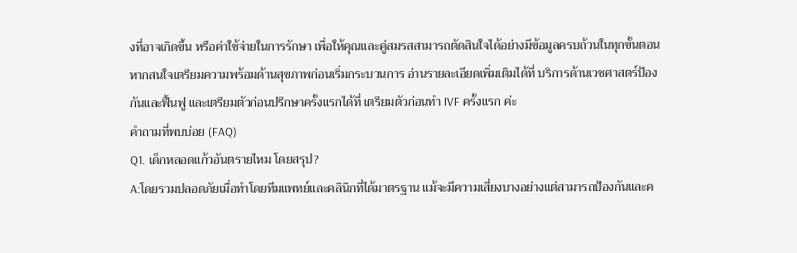งที่อาจเกิดขึ้น หรือค่าใช้จ่ายในการรักษา เพื่อให้คุณและคู่สมรสสามารถตัดสินใจได้อย่างมีข้อมูลครบถ้วนในทุกขั้นตอน หากสนใจเตรียมความพร้อมด้านสุขภาพก่อนเริ่มกระบวนการ อ่านรายละเอียดเพิ่มเติมได้ที่ บริการด้านเวชศาสตร์ป้องกันและฟื้นฟู และเตรียมตัวก่อนปรึกษาครั้งแรกได้ที่ เตรียมตัวก่อนทำ IVF ครั้งแรก ค่ะ
คำถามที่พบบ่อย (FAQ)
Q1. เด็กหลอดแก้วอันตรายไหม โดยสรุป?
A:โดยรวมปลอดภัยเมื่อทำโดยทีมแพทย์และคลินิกที่ได้มาตรฐาน แม้จะมีความเสี่ยงบางอย่างแต่สามารถป้องกันและค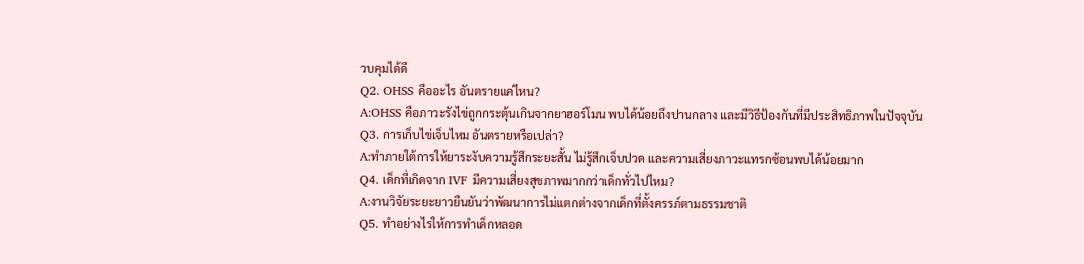วบคุมได้ดี
Q2. OHSS คืออะไร อันตรายแค่ไหน?
A:OHSS คือภาวะรังไข่ถูกกระตุ้นเกินจากยาฮอร์โมน พบได้น้อยถึงปานกลาง และมีวิธีป้องกันที่มีประสิทธิภาพในปัจจุบัน
Q3. การเก็บไข่เจ็บไหม อันตรายหรือเปล่า?
A:ทำภายใต้การให้ยาระงับความรู้สึกระยะสั้น ไม่รู้สึกเจ็บปวด และความเสี่ยงภาวะแทรกซ้อนพบได้น้อยมาก
Q4. เด็กที่เกิดจาก IVF มีความเสี่ยงสุขภาพมากกว่าเด็กทั่วไปไหม?
A:งานวิจัยระยะยาวยืนยันว่าพัฒนาการไม่แตกต่างจากเด็กที่ตั้งครรภ์ตามธรรมชาติ
Q5. ทำอย่างไรให้การทำเด็กหลอด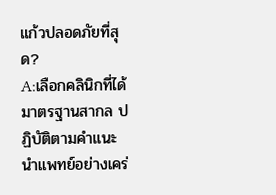แก้วปลอดภัยที่สุด?
A:เลือกคลินิกที่ได้มาตรฐานสากล ปฏิบัติตามคำแนะนำแพทย์อย่างเคร่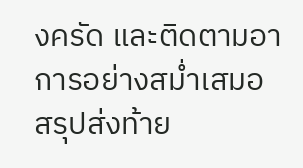งครัด และติดตามอาการอย่างสม่ำเสมอ
สรุปส่งท้าย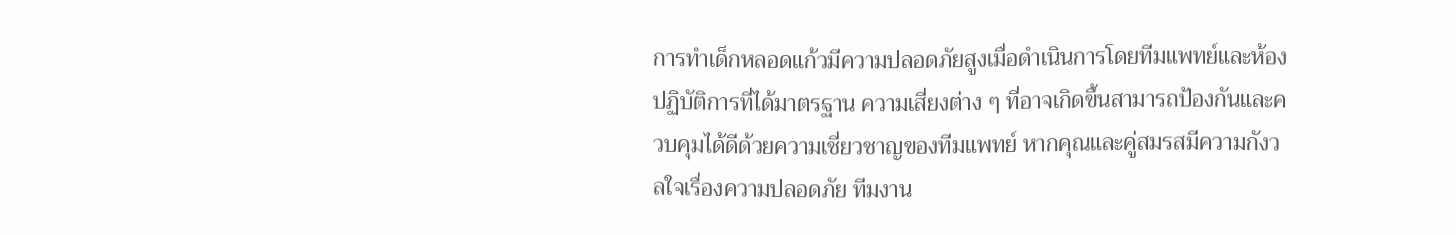การทำเด็กหลอดแก้วมีความปลอดภัยสูงเมื่อดำเนินการโดยทีมแพทย์และห้องปฏิบัติการที่ได้มาตรฐาน ความเสี่ยงต่าง ๆ ที่อาจเกิดขึ้นสามารถป้องกันและควบคุมได้ดีด้วยความเชี่ยวชาญของทีมแพทย์ หากคุณและคู่สมรสมีความกังวลใจเรื่องความปลอดภัย ทีมงาน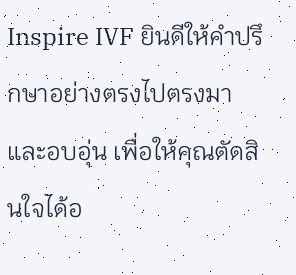Inspire IVF ยินดีให้คำปรึกษาอย่างตรงไปตรงมาและอบอุ่น เพื่อให้คุณตัดสินใจได้อ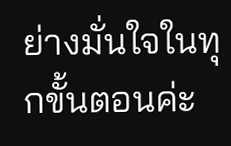ย่างมั่นใจในทุกขั้นตอนค่ะ